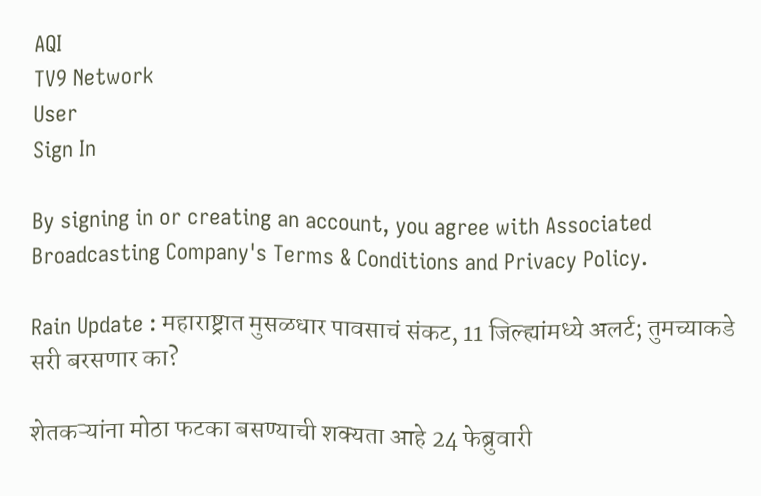AQI
TV9 Network
User
Sign In

By signing in or creating an account, you agree with Associated Broadcasting Company's Terms & Conditions and Privacy Policy.

Rain Update : महाराष्ट्रात मुसळधार पावसाचं संकट, 11 जिल्ह्यांमध्ये अलर्ट; तुमच्याकडे सरी बरसणार का?

शेतकऱ्यांना मोठा फटका बसण्याची शक्यता आहे 24 फेब्रुवारी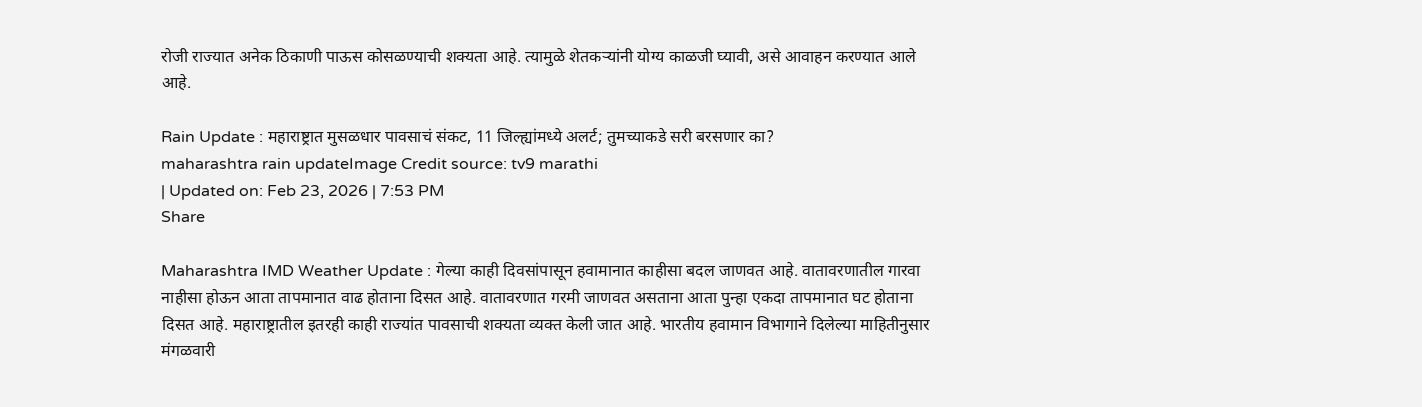रोजी राज्यात अनेक ठिकाणी पाऊस कोसळण्याची शक्यता आहे. त्यामुळे शेतकऱ्यांनी योग्य काळजी घ्यावी, असे आवाहन करण्यात आले आहे.

Rain Update : महाराष्ट्रात मुसळधार पावसाचं संकट, 11 जिल्ह्यांमध्ये अलर्ट; तुमच्याकडे सरी बरसणार का?
maharashtra rain updateImage Credit source: tv9 marathi
| Updated on: Feb 23, 2026 | 7:53 PM
Share

Maharashtra IMD Weather Update : गेल्या काही दिवसांपासून हवामानात काहीसा बदल जाणवत आहे. वातावरणातील गारवा नाहीसा होऊन आता तापमानात वाढ होताना दिसत आहे. वातावरणात गरमी जाणवत असताना आता पुन्हा एकदा तापमानात घट होताना दिसत आहे. महाराष्ट्रातील इतरही काही राज्यांत पावसाची शक्यता व्यक्त केली जात आहे. भारतीय हवामान विभागाने दिलेल्या माहितीनुसार मंगळवारी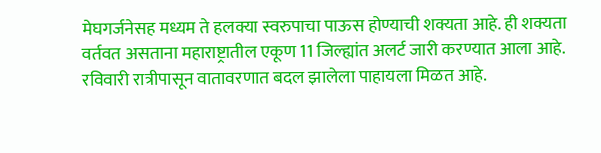मेघगर्जनेसह मध्यम ते हलक्या स्वरुपाचा पाऊस होण्याची शक्यता आहे. ही शक्यता वर्तवत असताना महाराष्ट्रातील एकूण 11 जिल्ह्यांत अलर्ट जारी करण्यात आला आहे. रविवारी रात्रीपासून वातावरणात बदल झालेला पाहायला मिळत आहे.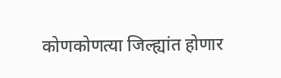कोणकोणत्या जिल्ह्यांत होणार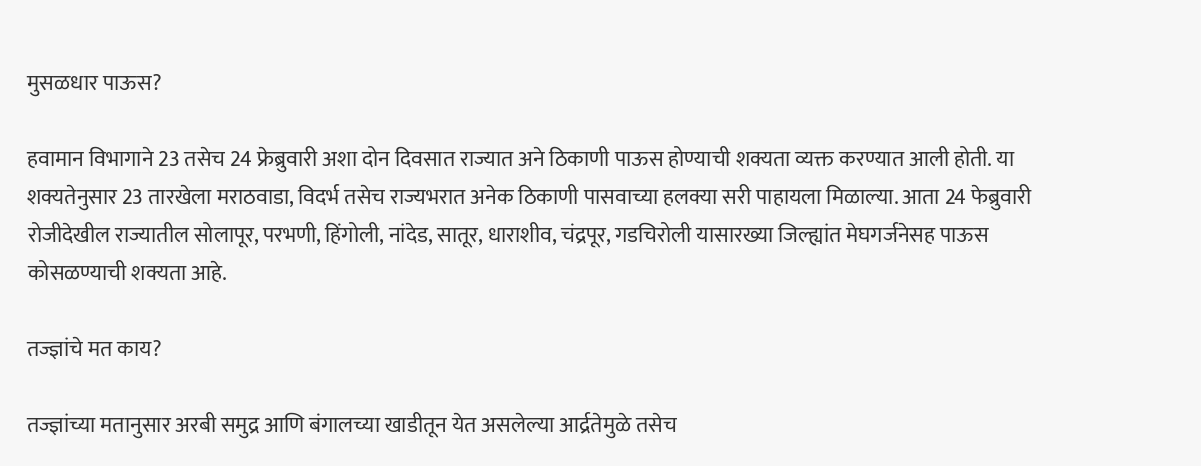मुसळधार पाऊस?

हवामान विभागाने 23 तसेच 24 फ्रेब्रुवारी अशा दोन दिवसात राज्यात अने ठिकाणी पाऊस होण्याची शक्यता व्यक्त करण्यात आली होती. या शक्यतेनुसार 23 तारखेला मराठवाडा, विदर्भ तसेच राज्यभरात अनेक ठिकाणी पासवाच्या हलक्या सरी पाहायला मिळाल्या. आता 24 फेब्रुवारी रोजीदेखील राज्यातील सोलापूर, परभणी, हिंगोली, नांदेड, सातूर, धाराशीव, चंद्रपूर, गडचिरोली यासारख्या जिल्ह्यांत मेघगर्जनेसह पाऊस कोसळण्याची शक्यता आहे.

तज्ज्ञांचे मत काय?

तज्ज्ञांच्या मतानुसार अरबी समुद्र आणि बंगालच्या खाडीतून येत असलेल्या आर्द्रतेमुळे तसेच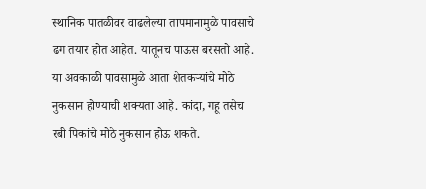स्थानिक पातळीवर वाढलेल्या तापमानामुळे पावसाचे ढग तयार होत आहेत. यातूनच पाऊस बरसतो आहे. या अवकाळी पावसामुळे आता शेतकऱ्यांचे मोठे नुकसान होण्याची शक्यता आहे. कांदा, गहू तसेच रबी पिकांचे मोठे नुकसान होऊ शकते.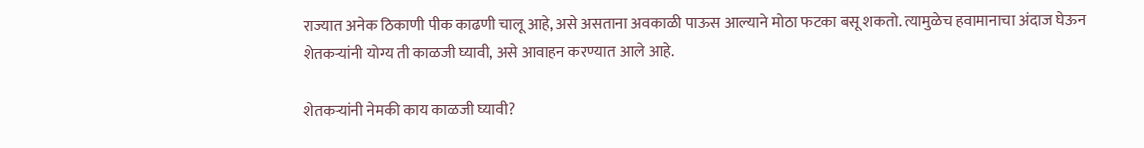राज्यात अनेक ठिकाणी पीक काढणी चालू आहे, असे असताना अवकाळी पाऊस आल्याने मोठा फटका बसू शकतो. त्यामुळेच हवामानाचा अंदाज घेऊन शेतकऱ्यांनी योग्य ती काळजी घ्यावी, असे आवाहन करण्यात आले आहे.

शेतकऱ्यांनी नेमकी काय काळजी घ्यावी?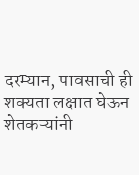दरम्यान, पावसाची ही शक्यता लक्षात घेऊन शेतकऱ्यांनी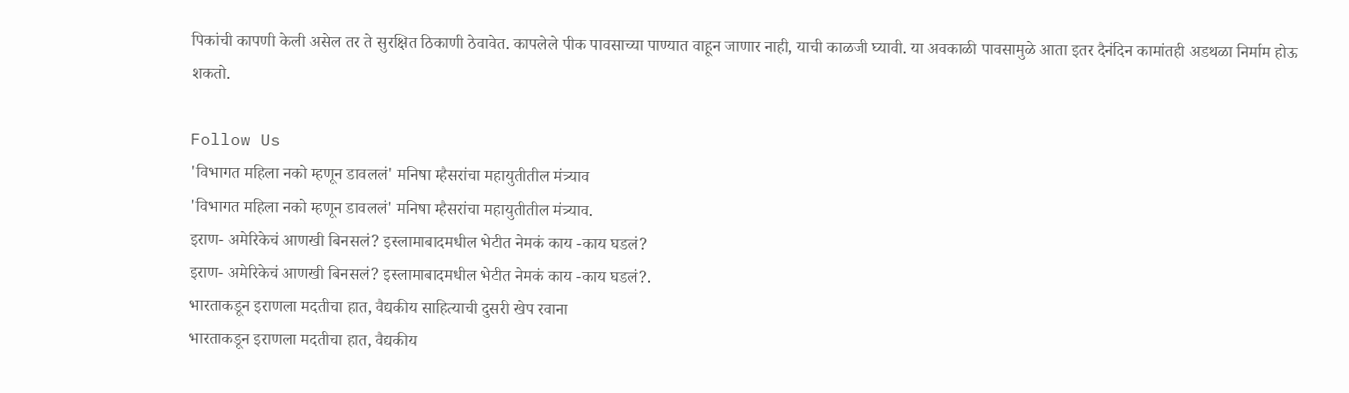पिकांची कापणी केली असेल तर ते सुरक्षित ठिकाणी ठेवावेत. कापलेले पीक पावसाच्या पाण्यात वाहून जाणार नाही, याची काळजी घ्यावी. या अवकाळी पावसामुळे आता इतर दैनंदिन कामांतही अडथळा निर्माम होऊ शकतो.

Follow Us
'विभागत महिला नको म्हणून डावललं' मनिषा म्हैसरांचा महायुतीतील मंत्र्याव
'विभागत महिला नको म्हणून डावललं' मनिषा म्हैसरांचा महायुतीतील मंत्र्याव.
इराण- अमेरिकेचं आणखी बिनसलं? इस्लामाबादमधील भेटीत नेमकं काय -काय घडलं?
इराण- अमेरिकेचं आणखी बिनसलं? इस्लामाबादमधील भेटीत नेमकं काय -काय घडलं?.
भारताकडून इराणला मदतीचा हात, वैद्यकीय साहित्याची दुसरी खेप रवाना
भारताकडून इराणला मदतीचा हात, वैद्यकीय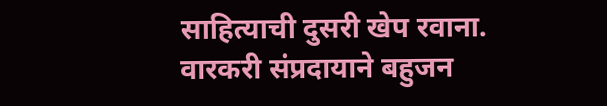साहित्याची दुसरी खेप रवाना.
वारकरी संप्रदायाने बहुजन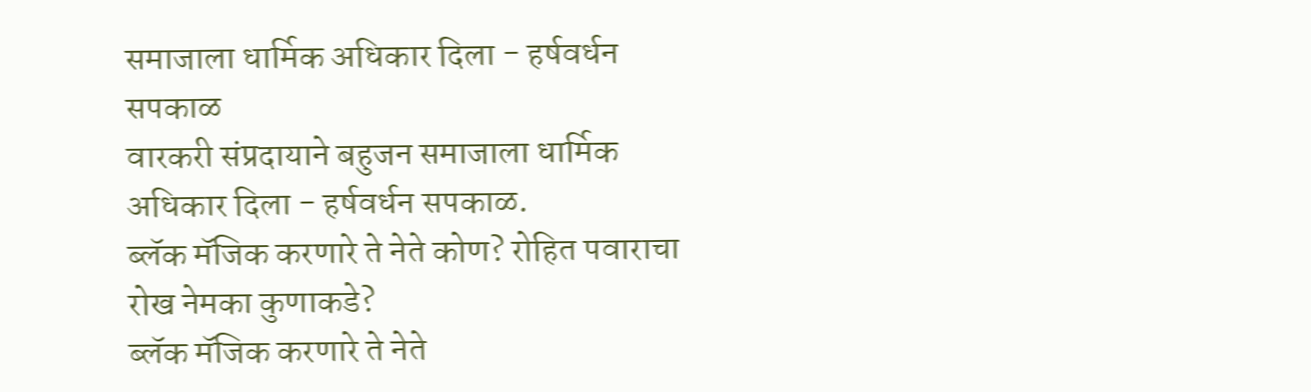समाजाला धार्मिक अधिकार दिला - हर्षवर्धन सपकाळ
वारकरी संप्रदायाने बहुजन समाजाला धार्मिक अधिकार दिला - हर्षवर्धन सपकाळ.
ब्लॅक मॅजिक करणारे ते नेते कोण? रोहित पवाराचा रोख नेमका कुणाकडे?
ब्लॅक मॅजिक करणारे ते नेते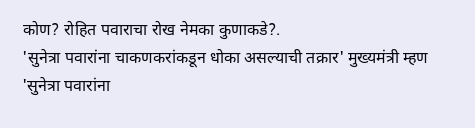कोण? रोहित पवाराचा रोख नेमका कुणाकडे?.
'सुनेत्रा पवारांना चाकणकरांकडून धोका असल्याची तक्रार' मुख्यमंत्री म्हण
'सुनेत्रा पवारांना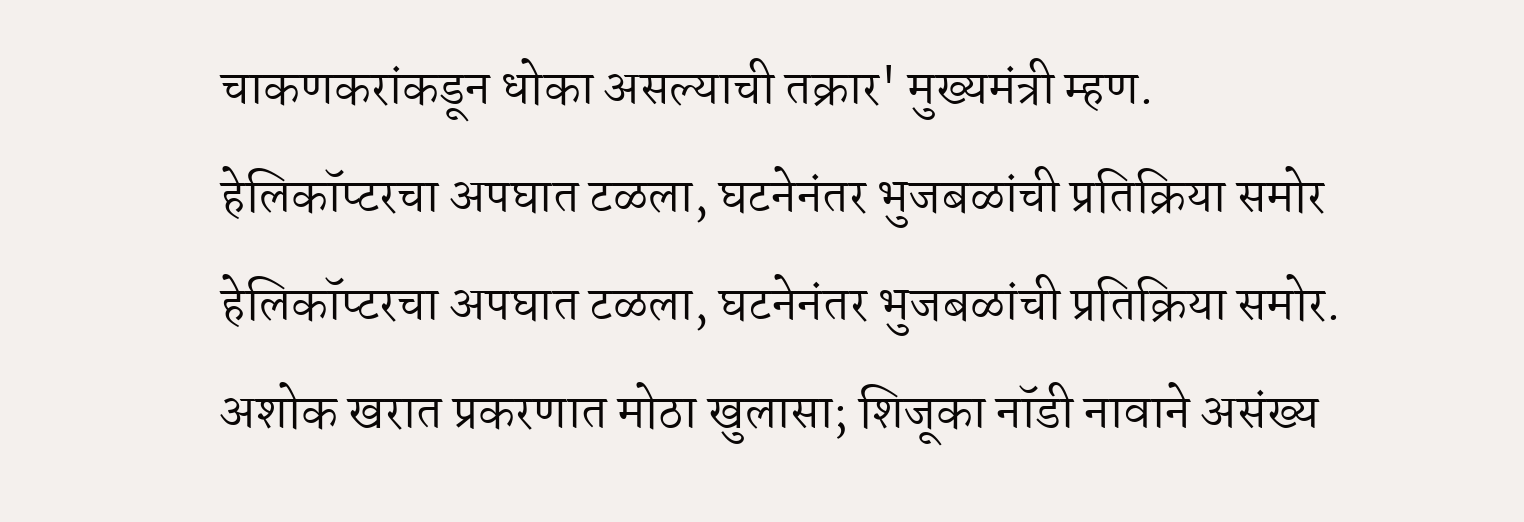चाकणकरांकडून धोका असल्याची तक्रार' मुख्यमंत्री म्हण.
हेलिकॉप्टरचा अपघात टळला, घटनेनंतर भुजबळांची प्रतिक्रिया समोर
हेलिकॉप्टरचा अपघात टळला, घटनेनंतर भुजबळांची प्रतिक्रिया समोर.
अशोक खरात प्रकरणात मोठा खुलासा; शिजूका नॉडी नावाने असंख्य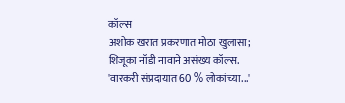कॉल्स
अशोक खरात प्रकरणात मोठा खुलासा; शिजूका नॉडी नावाने असंख्य कॉल्स.
'वारकरी संप्रदायात 60 % लोकांच्या...'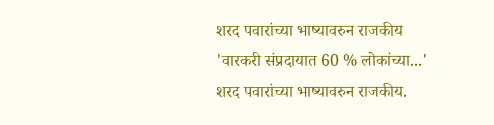शरद पवारांच्या भाष्यावरुन राजकीय
'वारकरी संप्रदायात 60 % लोकांच्या...' शरद पवारांच्या भाष्यावरुन राजकीय.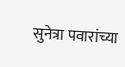सुनेत्रा पवारांच्या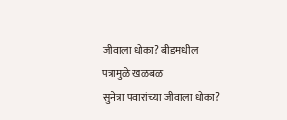जीवाला धोका? बीडमधील पत्रामुळे खळबळ
सुनेत्रा पवारांच्या जीवाला धोका?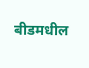बीडमधील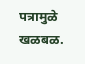पत्रामुळे खळबळ.